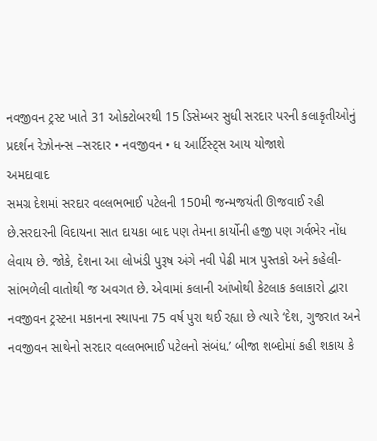નવજીવન ટ્રસ્ટ ખાતે 31 ઓક્ટોબરથી 15 ડિસેમ્બર સુધી સરદાર પરની કલાકૃતીઓનું પ્રદર્શન રેઝોનન્સ –સરદાર • નવજીવન • ધ આર્ટિસ્ટ્સ આય યોજાશે
અમદાવાદ
સમગ્ર દેશમાં સરદાર વલ્લભભાઈ પટેલની 150મી જન્મજયંતી ઊજવાઈ રહી છે.સરદારની વિદાયના સાત દાયકા બાદ પણ તેમના કાર્યોની હજી પણ ગર્વભેર નોંધ લેવાય છે. જોકે, દેશના આ લોખંડી પુરૂષ અંગે નવી પેઢી માત્ર પુસ્તકો અને કહેલી-સાંભળેલી વાતોથી જ અવગત છે. એવામાં કલાની આંખોથી કેટલાક કલાકારો દ્વારા નવજીવન ટ્રસ્ટના મકાનના સ્થાપના 75 વર્ષ પુરા થઈ રહ્યા છે ત્યારે ‘દેશ, ગુજરાત અને નવજીવન સાથેનો સરદાર વલ્લભભાઈ પટેલનો સંબંધ.’ બીજા શબ્દોમાં કહી શકાય કે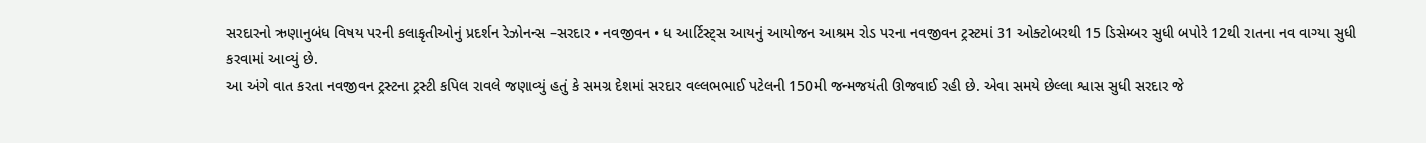સરદારનો ઋણાનુબંધ વિષય પરની કલાકૃતીઓનું પ્રદર્શન રેઝોનન્સ –સરદાર • નવજીવન • ધ આર્ટિસ્ટ્સ આયનું આયોજન આશ્રમ રોડ પરના નવજીવન ટ્રસ્ટમાં 31 ઓક્ટોબરથી 15 ડિસેમ્બર સુધી બપોરે 12થી રાતના નવ વાગ્યા સુધી કરવામાં આવ્યું છે.
આ અંગે વાત કરતા નવજીવન ટ્રસ્ટના ટ્રસ્ટી કપિલ રાવલે જણાવ્યું હતું કે સમગ્ર દેશમાં સરદાર વલ્લભભાઈ પટેલની 150મી જન્મજયંતી ઊજવાઈ રહી છે. એવા સમયે છેલ્લા શ્વાસ સુધી સરદાર જે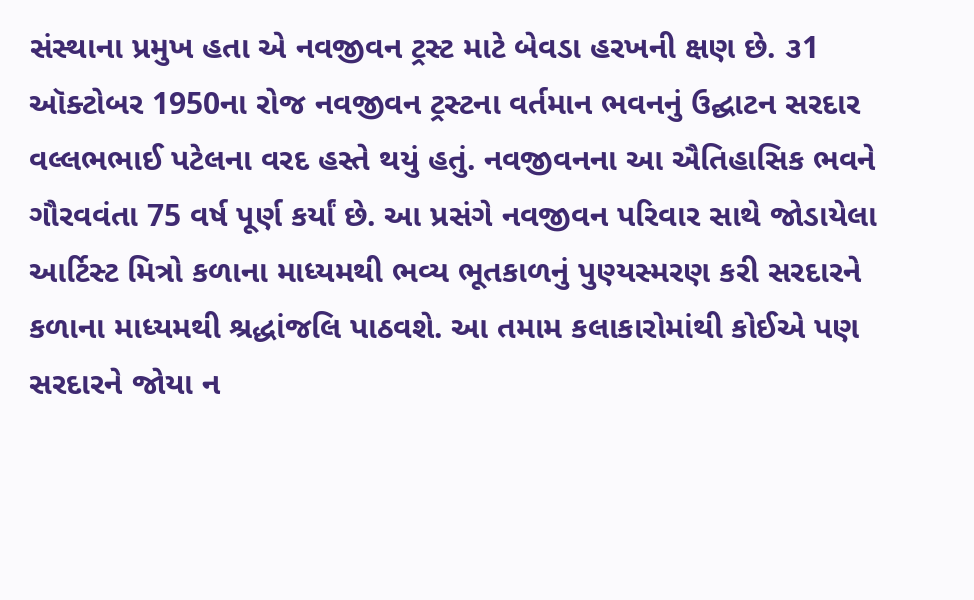સંસ્થાના પ્રમુખ હતા એ નવજીવન ટ્રસ્ટ માટે બેવડા હરખની ક્ષણ છે. ૩1 ઑક્ટોબર 1950ના રોજ નવજીવન ટ્રસ્ટના વર્તમાન ભવનનું ઉદ્ઘાટન સરદાર વલ્લભભાઈ પટેલના વરદ હસ્તે થયું હતું. નવજીવનના આ ઐતિહાસિક ભવને ગૌરવવંતા 75 વર્ષ પૂર્ણ કર્યાં છે. આ પ્રસંગે નવજીવન પરિવાર સાથે જોડાયેલા આર્ટિસ્ટ મિત્રો કળાના માધ્યમથી ભવ્ય ભૂતકાળનું પુણ્યસ્મરણ કરી સરદારને કળાના માધ્યમથી શ્રદ્ધાંજલિ પાઠવશે. આ તમામ કલાકારોમાંથી કોઈએ પણ સરદારને જોયા ન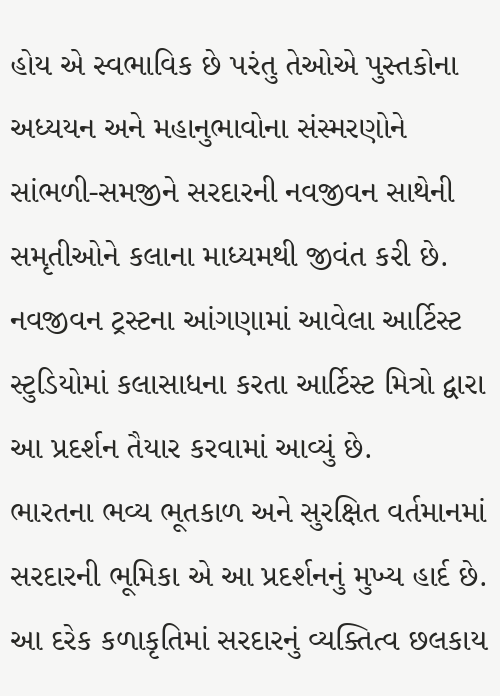હોય એ સ્વભાવિક છે પરંતુ તેઓએ પુસ્તકોના અધ્યયન અને મહાનુભાવોના સંસ્મરણોને સાંભળી-સમજીને સરદારની નવજીવન સાથેની સમૃતીઓને કલાના માધ્યમથી જીવંત કરી છે. નવજીવન ટ્રસ્ટના આંગણામાં આવેલા આર્ટિસ્ટ સ્ટુડિયોમાં કલાસાધના કરતા આર્ટિસ્ટ મિત્રો દ્વારા આ પ્રદર્શન તૈયાર કરવામાં આવ્યું છે.
ભારતના ભવ્ય ભૂતકાળ અને સુરક્ષિત વર્તમાનમાં સરદારની ભૂમિકા એ આ પ્રદર્શનનું મુખ્ય હાર્દ છે. આ દરેક કળાકૃતિમાં સરદારનું વ્યક્તિત્વ છલકાય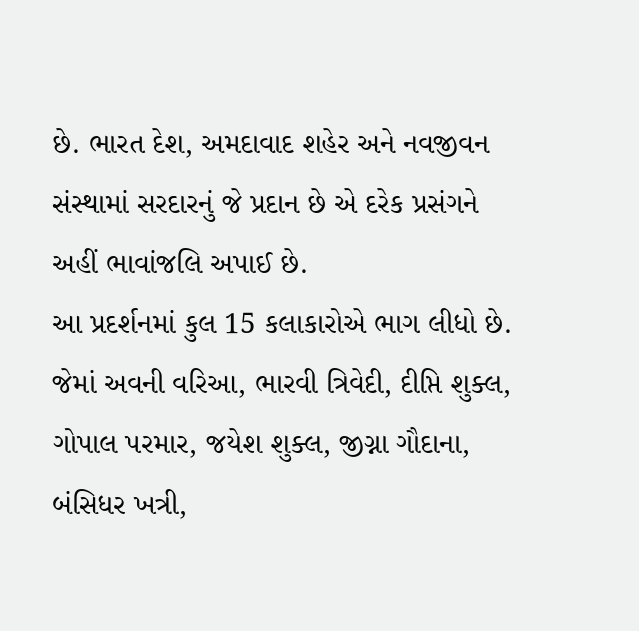છે. ભારત દેશ, અમદાવાદ શહેર અને નવજીવન સંસ્થામાં સરદારનું જે પ્રદાન છે એ દરેક પ્રસંગને અહીં ભાવાંજલિ અપાઈ છે.
આ પ્રદર્શનમાં કુલ 15 કલાકારોએ ભાગ લીધો છે. જેમાં અવની વરિઆ, ભારવી ત્રિવેદી, દીપ્તિ શુક્લ, ગોપાલ પરમાર, જયેશ શુક્લ, જીગ્ના ગૌદાના, બંસિધર ખત્રી,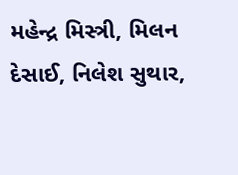મહેન્દ્ર મિસ્ત્રી, મિલન દેસાઈ, નિલેશ સુથાર,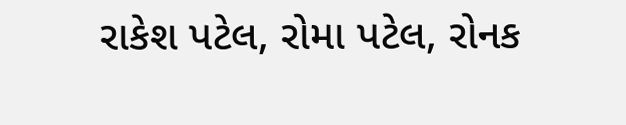રાકેશ પટેલ, રોમા પટેલ, રોનક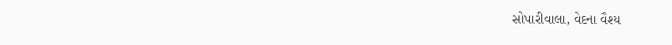સોપારીવાલા, વેદના વૈશ્ય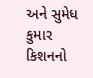અને સુમેધ કુમાર કિશનનો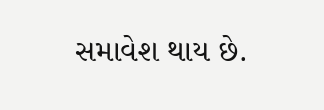સમાવેશ થાય છે.